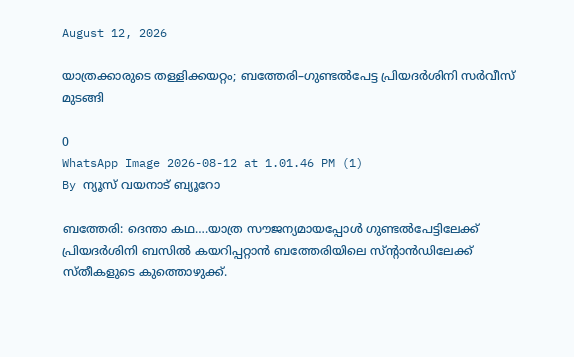August 12, 2026

യാത്രക്കാരുടെ തള്ളിക്കയറ്റം; ബത്തേരി–ഗുണ്ടൽപേട്ട പ്രിയദർശിനി സർവീസ് മുടങ്ങി

0
WhatsApp Image 2026-08-12 at 1.01.46 PM (1)
By ന്യൂസ് വയനാട് ബ്യൂറോ

ബത്തേരി: ദെന്താ കഥ….യാത്ര സൗജന്യമായപ്പോൾ ഗുണ്ടൽപേട്ടിലേക്ക് പ്രിയദർശിനി ബസിൽ കയറിപ്പറ്റാൻ ബത്തേരിയിലെ സ്ന്റാൻഡിലേക്ക് സ്തീകളുടെ കുത്തൊഴുക്ക്.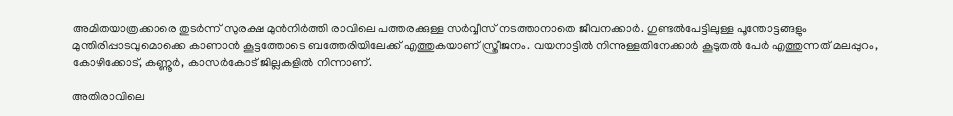അമിതയാത്രക്കാരെ തുടർന്ന് സുരക്ഷ മുൻനിർത്തി രാവിലെ പത്തരക്കുള്ള സർവ്വീസ് നടത്താനാതെ ജീവനക്കാർ. ഗുണ്ടൽപേട്ടിലുള്ള പൂന്തോട്ടങ്ങളും മുന്തിരിപ്പാടവുമൊക്കെ കാണാൻ കൂട്ടത്തോടെ ബത്തേരിയിലേക്ക് എത്തുകയാണ് സ്ത്രീജനം. വയനാട്ടിൽ നിന്നുള്ളതിനേക്കാർ കൂടുതൽ പേർ എത്തുന്നത് മലപ്പുറം, കോഴിക്കോട്, കണ്ണൂർ, കാസർകോട് ജില്ലകളിൽ നിന്നാണ്.

അതിരാവിലെ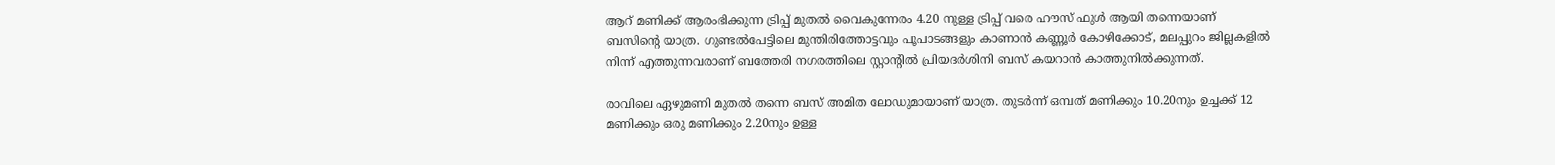ആറ് മണിക്ക് ആരംഭിക്കുന്ന ട്രിപ്പ് മുതല്‍ വൈകുന്നേരം 4.20 നുള്ള ട്രിപ്പ് വരെ ഹൗസ് ഫുള്‍ ആയി തന്നെയാണ് ബസിന്റെ യാത്ര. ഗുണ്ടല്‍പേട്ടിലെ മുന്തിരിത്തോട്ടവും പൂപാടങ്ങളും കാണാന്‍ കണ്ണൂര്‍ കോഴിക്കോട്, മലപ്പുറം ജില്ലകളില്‍ നിന്ന് എത്തുന്നവരാണ് ബത്തേരി നഗരത്തിലെ സ്റ്റാന്റില്‍ പ്രിയദര്‍ശിനി ബസ് കയറാന്‍ കാത്തുനില്‍ക്കുന്നത്.

രാവിലെ ഏഴുമണി മുതല്‍ തന്നെ ബസ് അമിത ലോഡുമായാണ് യാത്ര. തുടര്‍ന്ന് ഒമ്പത് മണിക്കും 10.20നും ഉച്ചക്ക് 12 മണിക്കും ഒരു മണിക്കും 2.20നും ഉള്ള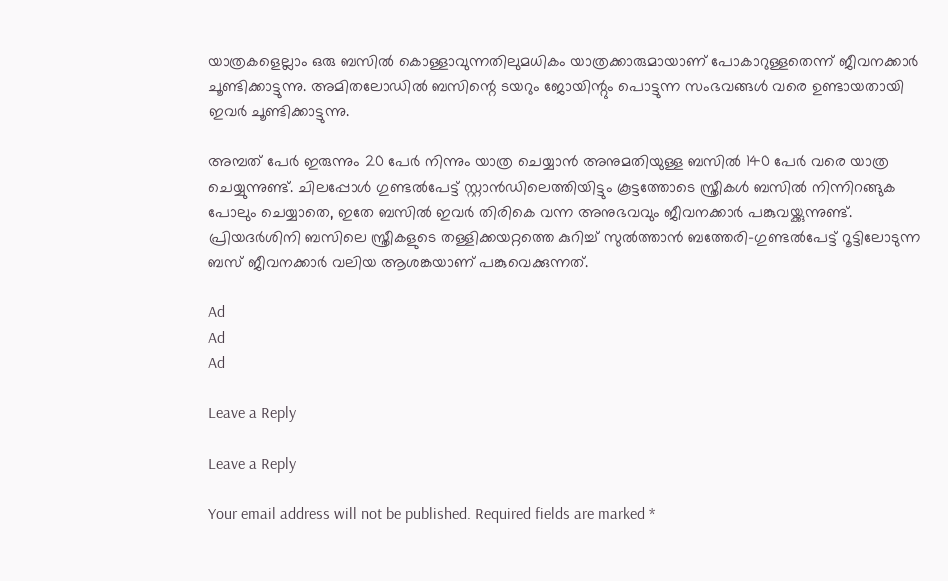യാത്രകളെല്ലാം ഒരു ബസില്‍ കൊള്ളാവുന്നതിലുമധികം യാത്രക്കാരുമായാണ് പോകാറുള്ളതെന്ന് ജീവനക്കാര്‍ ചൂണ്ടിക്കാട്ടുന്നു. അമിതലോഡില്‍ ബസിന്റെ ടയറും ജോയിന്റും പൊട്ടുന്ന സംഭവങ്ങള്‍ വരെ ഉണ്ടായതായി ഇവര്‍ ചൂണ്ടിക്കാട്ടുന്നു.

അമ്പത് പേര്‍ ഇരുന്നും 20 പേര്‍ നിന്നും യാത്ര ചെയ്യാന്‍ അനുമതിയുള്ള ബസില്‍ 140 പേര്‍ വരെ യാത്ര ചെയ്യുന്നുണ്ട്. ചിലപ്പോൾ ഗുണ്ടല്‍പേട്ട് സ്റ്റാൻഡിലെത്തിയിട്ടും കൂട്ടത്തോടെ സ്ത്രീകള്‍ ബസില്‍ നിന്നിറങ്ങുക പോലും ചെയ്യാതെ, ഇതേ ബസില്‍ ഇവര്‍ തിരികെ വന്ന അനുഭവവും ജീവനക്കാര്‍ പങ്കുവയ്ക്കുന്നുണ്ട്. പ്രിയദർശിനി ബസിലെ സ്ത്രീകളുടെ തള്ളിക്കയറ്റത്തെ കുറിച്ച് സുല്‍ത്താൻ ബത്തേരി-ഗുണ്ടല്‍പേട്ട് റൂട്ടിലോടുന്ന ബസ് ജീവനക്കാര്‍ വലിയ ആശങ്കയാണ് പങ്കുവെക്കുന്നത്.

Ad
Ad
Ad

Leave a Reply

Leave a Reply

Your email address will not be published. Required fields are marked *